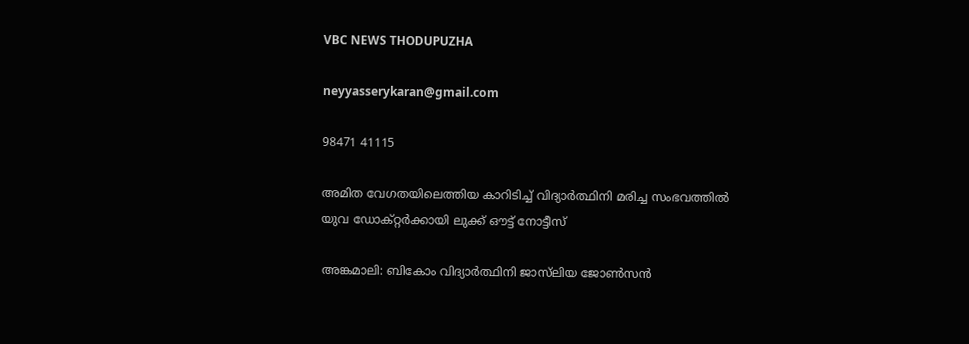VBC NEWS THODUPUZHA

neyyasserykaran@gmail.com

98471 41115

അമിത വേഗതയിലെത്തിയ കാറിടിച്ച് വിദ്യാർ‌ത്ഥിനി മരിച്ച സംഭവത്തിൽ യുവ ഡോക്റ്റർ‌ക്കായി ലുക്ക് ഔട്ട് നോട്ടീസ്

അങ്കമാലി: ബികോം വിദ്യാർത്ഥിനി ജാസ്‌ലിയ ജോൺസൻ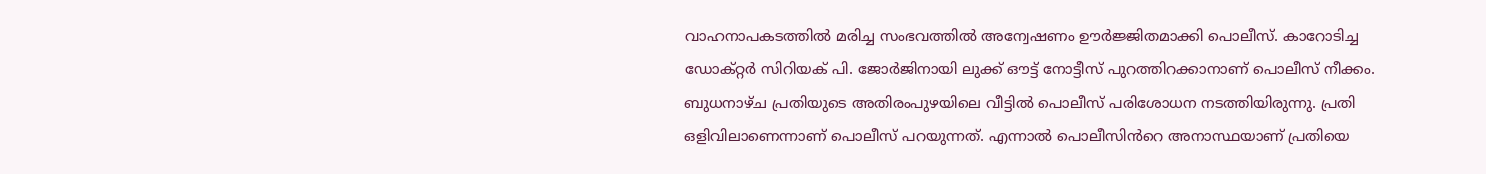വാഹനാപകടത്തിൽ മരിച്ച സംഭവത്തിൽ അന്വേഷണം ഊർജ്ജിതമാക്കി പൊലീസ്. കാറോടിച്ച ഡോക്റ്റർ സിറിയക് പി. ജോർജിനായി ലുക്ക് ഔട്ട് നോട്ടീസ് പുറത്തിറക്കാനാണ് പൊലീസ് നീക്കം. ബുധനാഴ്ച പ്രതിയുടെ അതിരംപുഴയിലെ വീട്ടിൽ പൊലീസ് പരിശോധന നടത്തിയിരുന്നു. പ്രതി ഒളിവിലാണെന്നാണ് പൊലീസ് പറയുന്നത്. എന്നാൽ പൊലീസിൻറെ അനാസ്ഥയാണ് പ്രതിയെ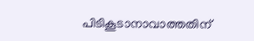പിടികൂടാനാവാത്തതിന്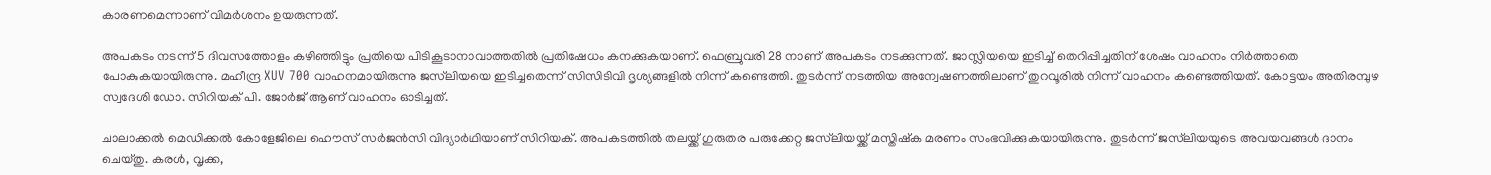കാരണമെന്നാണ് വിമർശനം ഉയരുന്നത്.

അപകടം നടന്ന് 5 ദിവസത്തോളം കഴിഞ്ഞിട്ടും പ്രതിയെ പിടികൂടാനാവാത്തതിൽ പ്രതിഷേധം കനക്കുകയാണ്. ഫെബ്രുവരി 28 നാണ് അപകടം നടക്കുന്നത്. ജാസ്ലിയയെ ഇടിച്ച് തെറിപ്പിച്ചതിന് ശേഷം വാഹനം നിർത്താതെ പോകുകയായിരുന്നു. മഹീന്ദ്ര XUV 700 വാഹനമായിരുന്നു ജസ്‌ലിയയെ ഇടിച്ചതെന്ന് സിസിടിവി ദൃശ്യങ്ങളിൽ നിന്ന് കണ്ടെത്തി. തുടർന്ന് നടത്തിയ അന്വേഷണത്തിലാണ് തുറവൂരിൽ നിന്ന് വാഹനം കണ്ടെത്തിയത്. കോട്ടയം അതിരമ്പുഴ സ്വദേശി ഡോ. സിറിയക് പി. ജോർജ് ആണ് വാഹനം ഓടിച്ചത്.

ചാലാക്കൽ മെഡിക്കൽ കോളേജിലെ ഹൌസ് സർജൻസി വിദ്യാർഥിയാണ് സിറിയക്. അപകടത്തിൽ തലയ്ക്ക് ഗുരുതര പരുക്കേറ്റ ജസ്‌ലിയയ്ക്ക് മസ്തിഷ്‌ക മരണം സംഭവിക്കുകയായിരുന്നു. തുടർന്ന് ജസ്‌ലിയയുടെ അവയവങ്ങൾ ദാനം ചെയ്തു. കരൾ, വൃക്ക,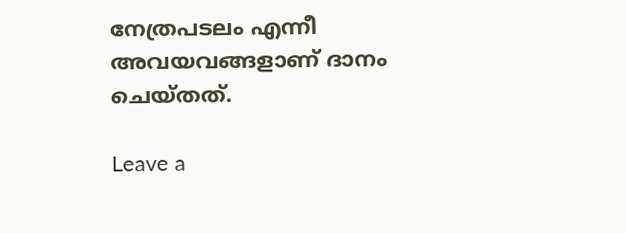നേത്രപടലം എന്നീ അവയവങ്ങളാണ് ദാനം ചെയ്തത്.

Leave a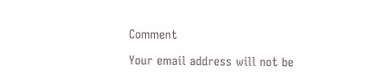Comment

Your email address will not be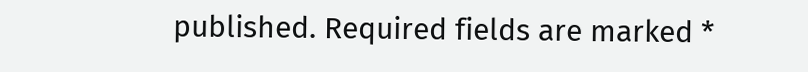published. Required fields are marked *